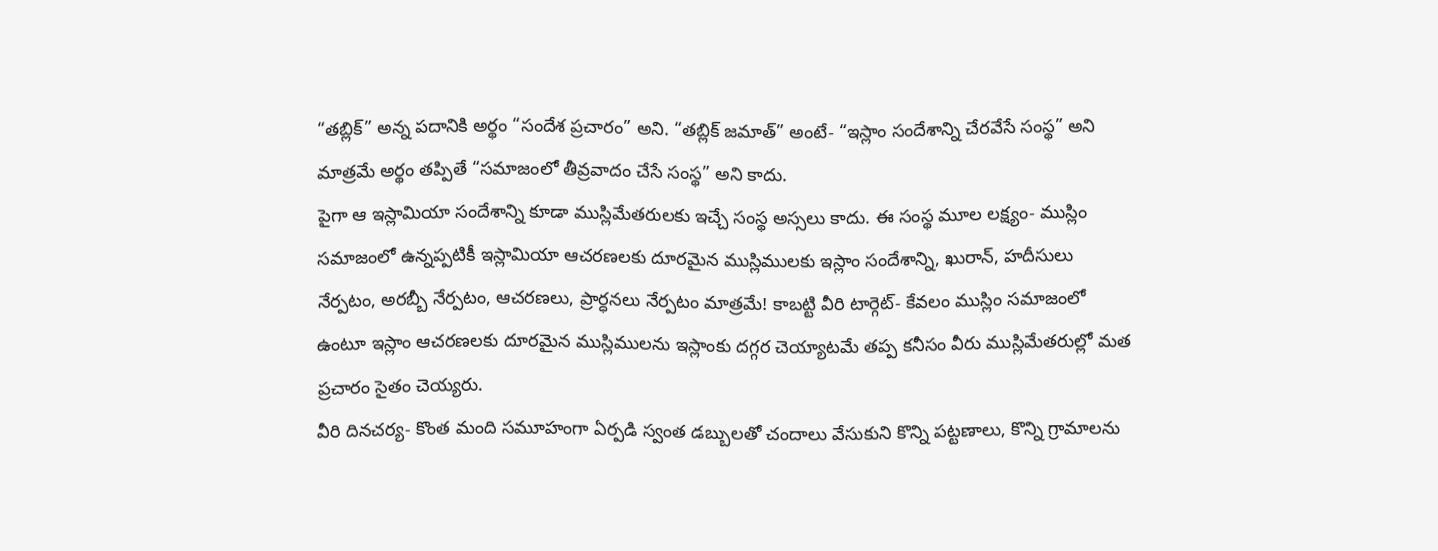“తబ్లిక్” అన్న పదానికి అర్థం “సందేశ ప్రచారం” అని. “తబ్లిక్ జమాత్” అంటే- “ఇస్లాం సందేశాన్ని చేరవేసే సంస్థ” అని మాత్రమే అర్థం తప్పితే “సమాజంలో తీవ్రవాదం చేసే సంస్థ” అని కాదు.
పైగా ఆ ఇస్లామియా సందేశాన్ని కూడా ముస్లిమేతరులకు ఇచ్చే సంస్థ అస్సలు కాదు. ఈ సంస్థ మూల లక్ష్యం- ముస్లిం సమాజంలో ఉన్నప్పటికీ ఇస్లామియా ఆచరణలకు దూరమైన ముస్లిములకు ఇస్లాం సందేశాన్ని, ఖురాన్, హదీసులు నేర్పటం, అరబ్బీ నేర్పటం, ఆచరణలు, ప్రార్ధనలు నేర్పటం మాత్రమే! కాబట్టి వీరి టార్గెట్- కేవలం ముస్లిం సమాజంలో ఉంటూ ఇస్లాం ఆచరణలకు దూరమైన ముస్లిములను ఇస్లాంకు దగ్గర చెయ్యాటమే తప్ప కనీసం వీరు ముస్లిమేతరుల్లో మత ప్రచారం సైతం చెయ్యరు.
వీరి దినచర్య- కొంత మంది సమూహంగా ఏర్పడి స్వంత డబ్బులతో చందాలు వేసుకుని కొన్ని పట్టణాలు, కొన్ని గ్రామాలను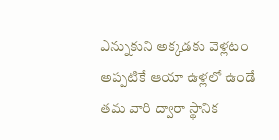ఎన్నుకుని అక్కడకు వెళ్లటం అప్పటికే ఆయా ఉళ్లలో ఉండే తమ వారి ద్వారా స్థానిక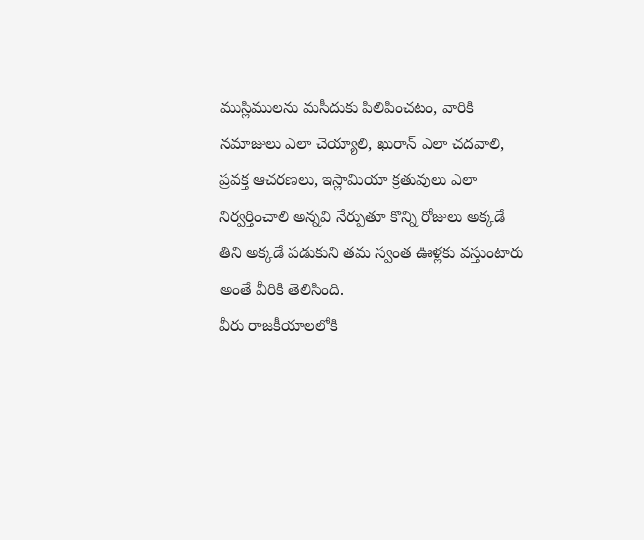ముస్లిములను మసీదుకు పిలిపించటం, వారికి నమాజులు ఎలా చెయ్యాలి, ఖురాన్ ఎలా చదవాలి, ప్రవక్త ఆచరణలు, ఇస్లామియా క్రతువులు ఎలా నిర్వర్తించాలి అన్నవి నేర్పుతూ కొన్ని రోజులు అక్కడే తిని అక్కడే పడుకుని తమ స్వంత ఊళ్లకు వస్తుంటారు అంతే వీరికి తెలిసింది.
వీరు రాజకీయాలలోకి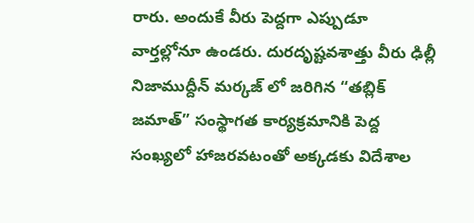రారు. అందుకే వీరు పెద్దగా ఎప్పుడూ వార్తల్లోనూ ఉండరు. దురదృష్టవశాత్తు వీరు ఢిల్లీ నిజాముద్దీన్ మర్కజ్ లో జరిగిన “తబ్లిక్ జమాత్” సంస్థాగత కార్యక్రమానికి పెద్ద సంఖ్యలో హాజరవటంతో అక్కడకు విదేశాల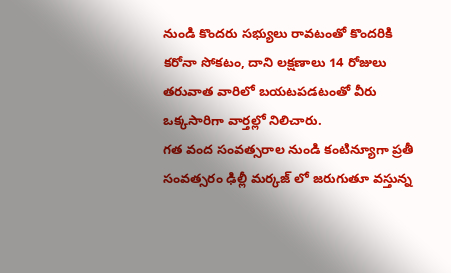నుండి కొందరు సభ్యులు రావటంతో కొందరికి కరోనా సోకటం, దాని లక్షణాలు 14 రోజులు తరువాత వారిలో బయటపడటంతో వీరు ఒక్కసారిగా వార్తల్లో నిలిచారు.
గత వంద సంవత్సరాల నుండి కంటిన్యూగా ప్రతీ సంవత్సరం ఢిల్లీ మర్కజ్ లో జరుగుతూ వస్తున్న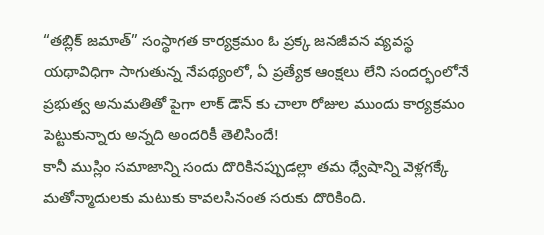“తబ్లిక్ జమాత్” సంస్థాగత కార్యక్రమం ఓ ప్రక్క జనజీవన వ్యవస్థ యథావిధిగా సాగుతున్న నేపథ్యంలో, ఏ ప్రత్యేక ఆంక్షలు లేని సందర్భంలోనే ప్రభుత్వ అనుమతితో పైగా లాక్ డౌన్ కు చాలా రోజుల ముందు కార్యక్రమం పెట్టుకున్నారు అన్నది అందరికీ తెలిసిందే!
కానీ ముస్లిం సమాజాన్ని సందు దొరికినప్పుడల్లా తమ ధ్వేషాన్ని వెళ్లగక్కే మతోన్మాదులకు మటుకు కావలసినంత సరుకు దొరికింది.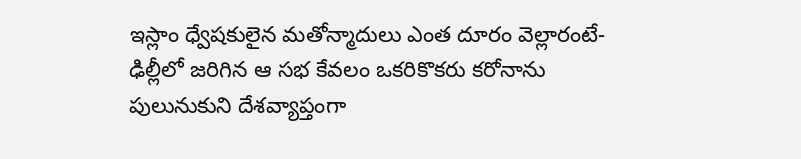ఇస్లాం ధ్వేషకులైన మతోన్మాదులు ఎంత దూరం వెల్లారంటే- ఢిల్లీలో జరిగిన ఆ సభ కేవలం ఒకరికొకరు కరోనాను పులునుకుని దేశవ్యాప్తంగా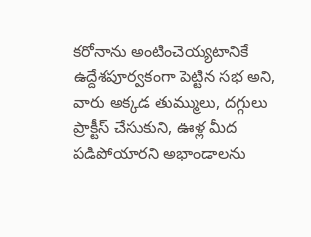కరోనాను అంటించెయ్యటానికే ఉద్దేశపూర్వకంగా పెట్టిన సభ అని, వారు అక్కడ తుమ్ములు, దగ్గులు ప్రాక్టీస్ చేసుకుని, ఊళ్ల మీద పడిపోయారని అభాండాలను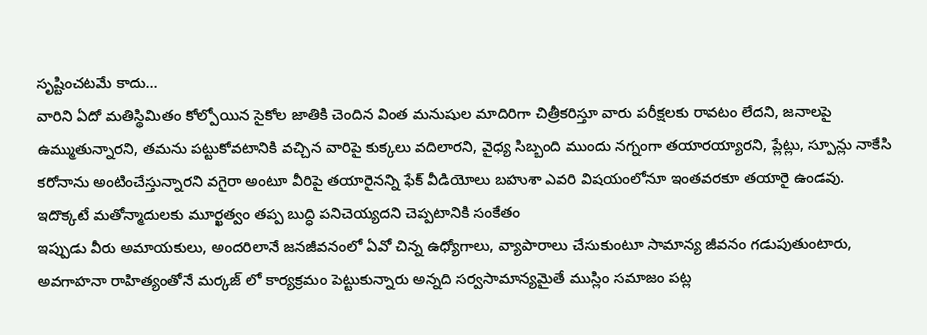సృష్టించటమే కాదు…
వారిని ఏదో మతిస్థిమితం కోల్పోయిన సైకోల జాతికి చెందిన వింత మనుషుల మాదిరిగా చిత్రీకరిస్తూ వారు పరీక్షలకు రావటం లేదని, జనాలపై ఉమ్ముతున్నారని, తమను పట్టుకోవటానికి వచ్చిన వారిపై కుక్కలు వదిలారని, వైధ్య సిబ్బంది ముందు నగ్నంగా తయారయ్యారని, ప్లేట్లు, స్పూన్లు నాకేసి కరోనాను అంటించేస్తున్నారని వగైరా అంటూ వీరిపై తయారైనన్ని ఫేక్ వీడియోలు బహుశా ఎవరి విషయంలోనూ ఇంతవరకూ తయారై ఉండవు. ఇదొక్కటే మతోన్మాదులకు మూర్ఖత్వం తప్ప బుద్ధి పనిచెయ్యదని చెప్పటానికి సంకేతం
ఇప్పుడు వీరు అమాయకులు, అందరిలానే జనజీవనంలో ఏవో చిన్న ఉధ్యోగాలు, వ్యాపారాలు చేసుకుంటూ సామాన్య జీవనం గడుపుతుంటారు, అవగాహనా రాహిత్యంతోనే మర్కజ్ లో కార్యక్రమం పెట్టుకున్నారు అన్నది సర్వసామాన్యమైతే ముస్లిం సమాజం పట్ల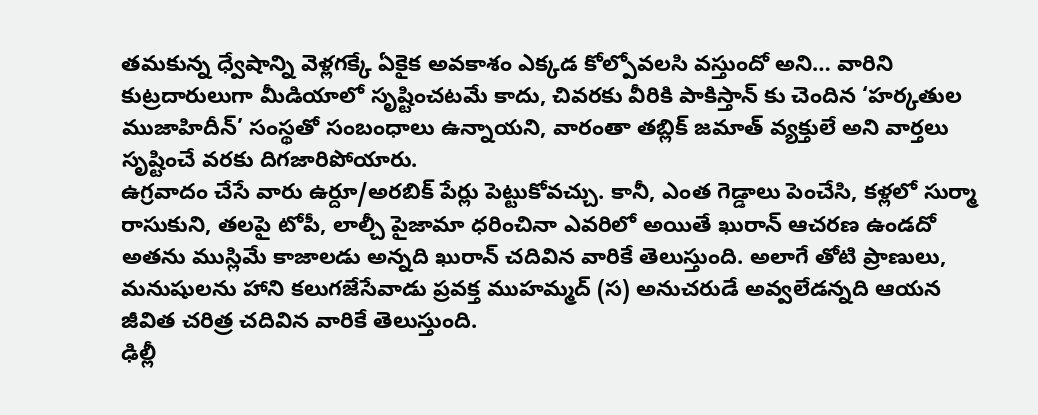తమకున్న ధ్వేషాన్ని వెళ్లగక్కే ఏకైక అవకాశం ఎక్కడ కోల్పోవలసి వస్తుందో అని… వారిని కుట్రదారులుగా మీడియాలో సృష్టించటమే కాదు, చివరకు వీరికి పాకిస్తాన్ కు చెందిన ‘హర్కతుల ముజాహిదీన్’ సంస్థతో సంబంధాలు ఉన్నాయని, వారంతా తబ్లిక్ జమాత్ వ్యక్తులే అని వార్తలు సృష్టించే వరకు దిగజారిపోయారు.
ఉగ్రవాదం చేసే వారు ఉర్దూ/అరబిక్ పేర్లు పెట్టుకోవచ్చు. కానీ, ఎంత గెడ్డాలు పెంచేసి, కళ్లలో సుర్మా రాసుకుని, తలపై టోపీ, లాల్చీ పైజామా ధరించినా ఎవరిలో అయితే ఖురాన్ ఆచరణ ఉండదో అతను ముస్లిమే కాజాలడు అన్నది ఖురాన్ చదివిన వారికే తెలుస్తుంది. అలాగే తోటి ప్రాణులు, మనుషులను హాని కలుగజేసేవాడు ప్రవక్త ముహమ్మద్ (స) అనుచరుడే అవ్వలేడన్నది ఆయన జీవిత చరిత్ర చదివిన వారికే తెలుస్తుంది.
ఢిల్లీ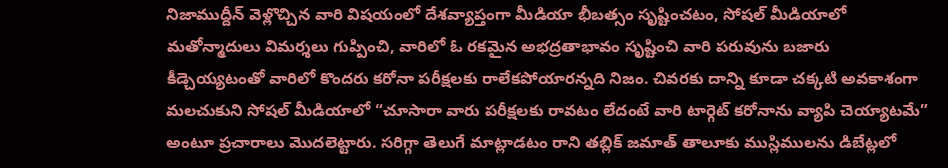నిజాముద్దీన్ వెళ్లొచ్చిన వారి విషయంలో దేశవ్యాప్తంగా మీడియా భీబత్సం సృష్టించటం, సోషల్ మీడియాలో మతోన్మాదులు విమర్శలు గుప్పించి, వారిలో ఓ రకమైన అభద్రతాభావం సృష్టించి వారి పరువును బజారు కీడ్చెయ్యటంతో వారిలో కొందరు కరోనా పరీక్షలకు రాలేకపోయారన్నది నిజం. చివరకు దాన్ని కూడా చక్కటి అవకాశంగా మలచుకుని సోషల్ మీడియాలో “చూసారా వారు పరీక్షలకు రావటం లేదంటే వారి టార్గెట్ కరోనాను వ్యాపి చెయ్యాటమే” అంటూ ప్రచారాలు మొదలెట్టారు. సరిగ్గా తెలుగే మాట్లాడటం రాని తబ్లిక్ జమాత్ తాలూకు ముస్లిములను డిబేట్లలో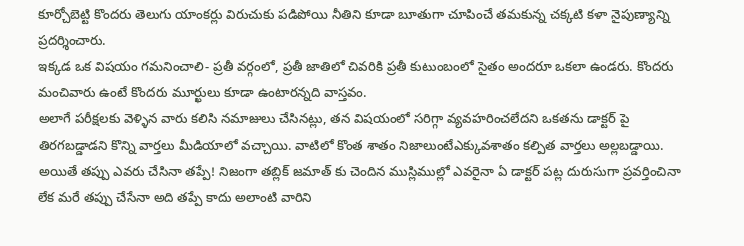కూర్చోబెట్టి కొందరు తెలుగు యాంకర్లు విరుచుకు పడిపోయి నీతిని కూడా బూతుగా చూపించే తమకున్న చక్కటి కళా నైపుణ్యాన్ని ప్రదర్శించారు.
ఇక్కడ ఒక విషయం గమనించాలి- ప్రతీ వర్గంలో, ప్రతీ జాతిలో చివరికి ప్రతీ కుటుంబంలో సైతం అందరూ ఒకలా ఉండరు. కొందరు మంచివారు ఉంటే కొందరు మూర్ఖులు కూడా ఉంటారన్నది వాస్తవం.
అలాగే పరీక్షలకు వెళ్ళిన వారు కలిసి నమాజులు చేసినట్లు, తన విషయంలో సరిగ్గా వ్యవహరించలేదని ఒకతను డాక్టర్ పై తిరగబడ్డాడని కొన్ని వార్తలు మీడియాలో వచ్చాయి. వాటిలో కొంత శాతం నిజాలుంటేఎక్కువశాతం కల్పిత వార్తలు అల్లబడ్డాయి.
అయితే తప్పు ఎవరు చేసినా తప్పే! నిజంగా తబ్లిక్ జమాత్ కు చెందిన ముస్లిముల్లో ఎవరైనా ఏ డాక్టర్ పట్ల దురుసుగా ప్రవర్తించినా లేక మరే తప్పు చేసేనా అది తప్పే కాదు అలాంటి వారిని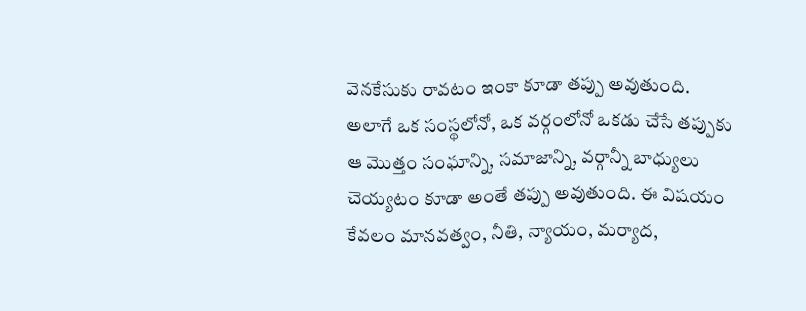వెనకేసుకు రావటం ఇంకా కూడా తప్పు అవుతుంది. అలాగే ఒక సంస్థలోనో, ఒక వర్గంలోనో ఒకడు చేసే తప్పుకు ఆ మొత్తం సంఘాన్ని, సమాజాన్ని, వర్గాన్నీ బాధ్యులు చెయ్యటం కూడా అంతే తప్పు అవుతుంది. ఈ విషయం కేవలం మానవత్వం, నీతి, న్యాయం, మర్యాద,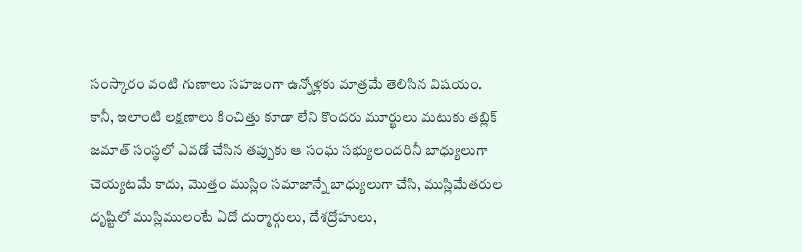సంస్కారం వంటి గుణాలు సహజంగా ఉన్నోళ్లకు మాత్రమే తెలిసిన విషయం.
కానీ, ఇలాంటి లక్షణాలు కించిత్తు కూడా లేని కొందరు మూర్ఖులు మటుకు తబ్లిక్ జమాత్ సంస్థలో ఎవడో చేసిన తప్పుకు ఆ సంఘ సభ్యులందరినీ బాధ్యులుగా చెయ్యటమే కాదు, మొత్తం ముస్లిం సమాజాన్నే బాధ్యులుగా చేసి, ముస్లిమేతరుల దృష్టిలో ముస్లిములంటే ఏదో దుర్మార్గులు, దేశద్రోహులు,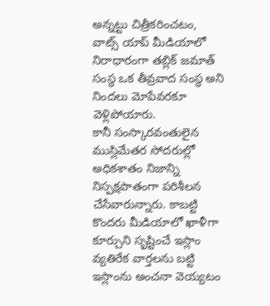అన్నట్టు చిత్రీకరించటం, వాట్స్ యాప్ మీడియాలో నిరాధారంగా తబ్లిక్ జమాత్ సంస్థ ఒక తీవ్రవాద సంస్థ అని నిందలు మోపేవరకూ వెళ్లిపోయారు.
కానీ సంస్కారవంతులైన ముస్లిమేతర సోదరుల్లో అధికశాతం నిజాన్ని నిస్పక్షపాతంగా పరిశీలన చేసేవారున్నారు. కాబట్టి కొందరు మీడియాలో ఖాళీగా కూర్చుని సృష్టించే ఇస్లాం వ్యతిరేక వార్తలను బట్టి ఇస్లాంను అంచనా వెయ్యటం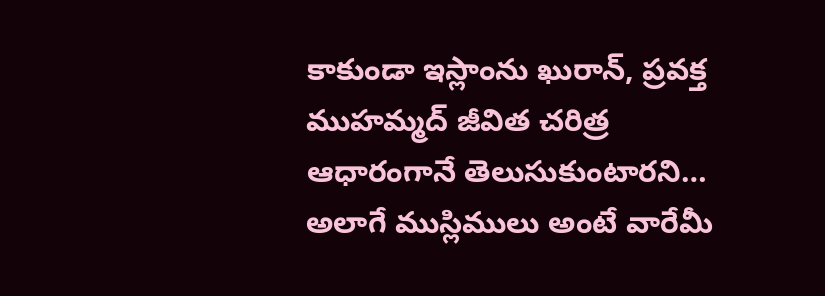కాకుండా ఇస్లాంను ఖురాన్, ప్రవక్త ముహమ్మద్ జీవిత చరిత్ర ఆధారంగానే తెలుసుకుంటారని…
అలాగే ముస్లిములు అంటే వారేమీ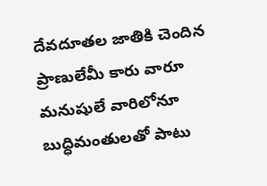దేవదూతల జాతికి చెందిన ప్రాణులేమీ కారు వారూ మనుషులే వారిలోనూ బుద్ధిమంతులతో పాటు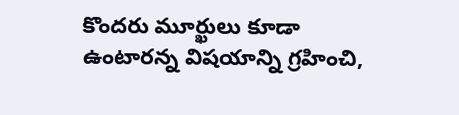కొందరు మూర్ఖులు కూడా ఉంటారన్న విషయాన్ని గ్రహించి,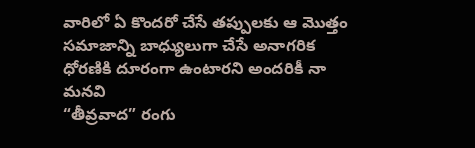వారిలో ఏ కొందరో చేసే తప్పులకు ఆ మొత్తం సమాజాన్ని బాధ్యులుగా చేసే అనాగరిక ధోరణికి దూరంగా ఉంటారని అందరికీ నా మనవి
“తీవ్రవాద” రంగు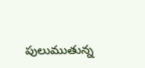పులుముతున్న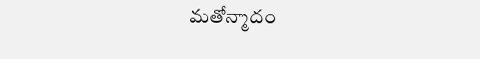మతోన్మాదం